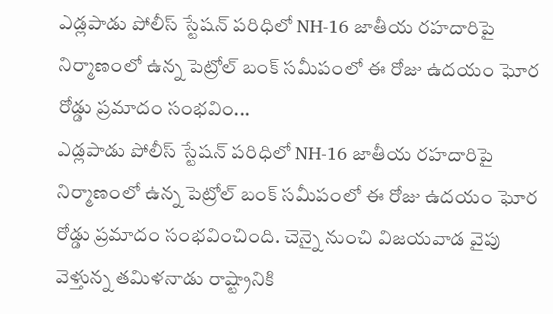ఎడ్లపాడు పోలీస్ స్టేషన్ పరిధిలో NH-16 జాతీయ రహదారిపై నిర్మాణంలో ఉన్న పెట్రోల్ బంక్ సమీపంలో ఈ రోజు ఉదయం ఘోర రోడ్డు ప్రమాదం సంభవిం...
ఎడ్లపాడు పోలీస్ స్టేషన్ పరిధిలో NH-16 జాతీయ రహదారిపై నిర్మాణంలో ఉన్న పెట్రోల్ బంక్ సమీపంలో ఈ రోజు ఉదయం ఘోర రోడ్డు ప్రమాదం సంభవించింది. చెన్నై నుంచి విజయవాడ వైపు వెళ్తున్న తమిళనాడు రాష్ట్రానికి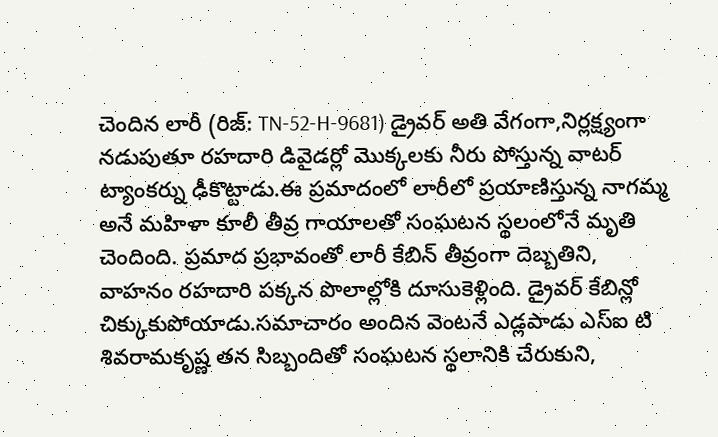చెందిన లారీ (రిజ్: TN-52-H-9681) డ్రైవర్ అతి వేగంగా,నిర్లక్ష్యంగా నడుపుతూ రహదారి డివైడర్లో మొక్కలకు నీరు పోస్తున్న వాటర్ ట్యాంకర్ను ఢీకొట్టాడు.ఈ ప్రమాదంలో లారీలో ప్రయాణిస్తున్న నాగమ్మ అనే మహిళా కూలీ తీవ్ర గాయాలతో సంఘటన స్థలంలోనే మృతి చెందింది. ప్రమాద ప్రభావంతో లారీ కేబిన్ తీవ్రంగా దెబ్బతిని, వాహనం రహదారి పక్కన పొలాల్లోకి దూసుకెళ్లింది. డ్రైవర్ కేబిన్లో చిక్కుకుపోయాడు.సమాచారం అందిన వెంటనే ఎడ్లపాడు ఎస్ఐ టి శివరామకృష్ణ తన సిబ్బందితో సంఘటన స్థలానికి చేరుకుని,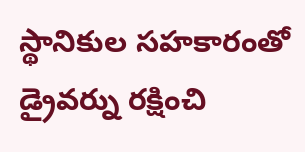స్థానికుల సహకారంతో డ్రైవర్ను రక్షించి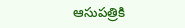ఆసుపత్రికి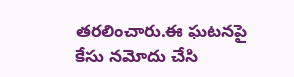తరలించారు.ఈ ఘటనపై కేసు నమోదు చేసి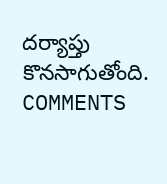దర్యాప్తు కొనసాగుతోంది.
COMMENTS